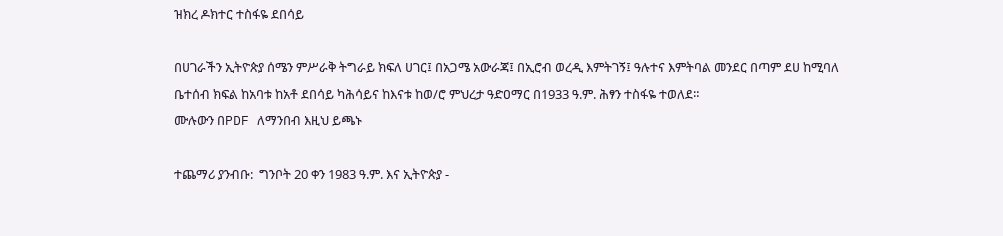ዝክረ ዶክተር ተስፋዬ ደበሳይ

በሀገራችን ኢትዮጵያ ሰሜን ምሥራቅ ትግራይ ክፍለ ሀገር፤ በአጋሜ አውራጃ፤ በኢሮብ ወረዲ እምትገኝ፤ ዓሉተና እምትባል መንደር በጣም ደሀ ከሚባለ ቤተሰብ ክፍል ከአባቱ ከአቶ ደበሳይ ካሕሳይና ከእናቱ ከወ/ሮ ምህረታ ዓድዐማር በ1933 ዓ.ም. ሕፃን ተስፋዬ ተወለደ።
ሙሉውን በPDF ለማንበብ እዚህ ይጫኑ

ተጨማሪ ያንብቡ:  ግንቦት 20 ቀን 1983 ዓ.ም. እና ኢትዮጵያ -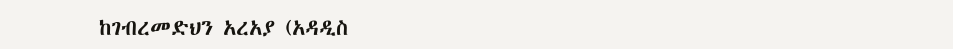ከገብረመድህን አረአያ (አዳዲስ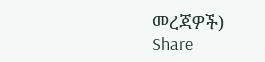መረጃዎች)
Share